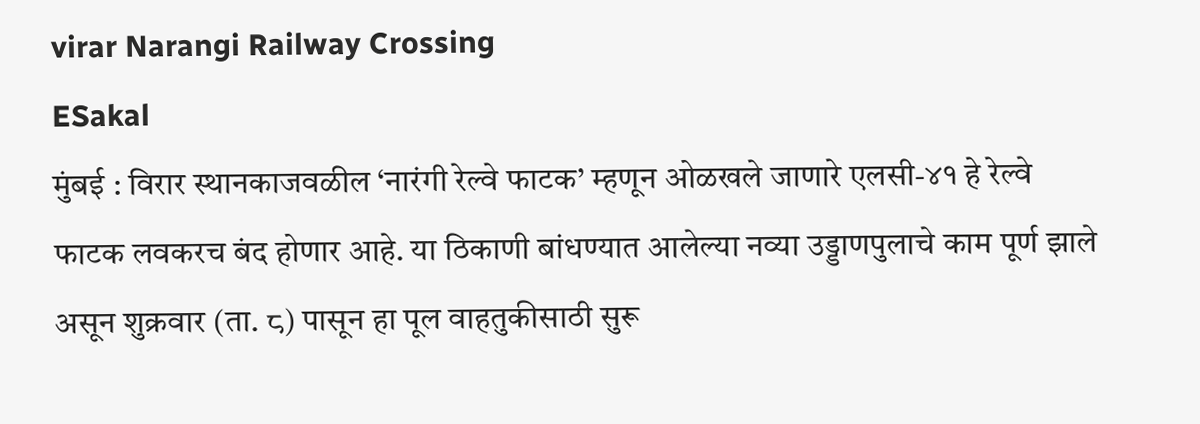virar Narangi Railway Crossing
ESakal
मुंबई : विरार स्थानकाजवळील ‘नारंगी रेल्वे फाटक’ म्हणून ओळखले जाणारे एलसी-४१ हे रेल्वे फाटक लवकरच बंद होणार आहे. या ठिकाणी बांधण्यात आलेल्या नव्या उड्डाणपुलाचे काम पूर्ण झाले असून शुक्रवार (ता. ८) पासून हा पूल वाहतुकीसाठी सुरू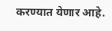करण्यात येणार आहे.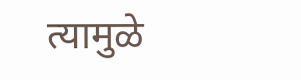त्यामुळे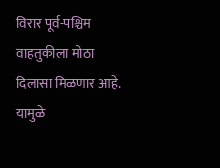विरार पूर्व-पश्चिम वाहतुकीला मोठा दिलासा मिळणार आहे. यामुळे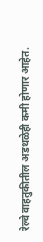रेल्वे वाहतुकीतील अडथळेही कमी होणार आहेत.